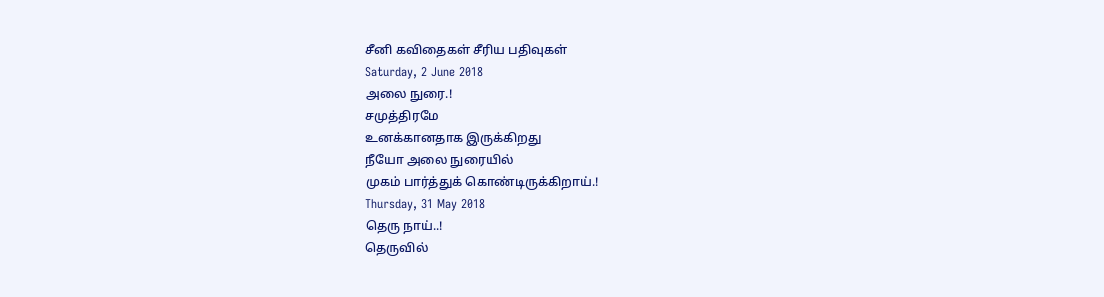சீனி கவிதைகள் சீரிய பதிவுகள்
Saturday, 2 June 2018
அலை நுரை.!
சமுத்திரமே
உனக்கானதாக இருக்கிறது
நீயோ அலை நுரையில்
முகம் பார்த்துக் கொண்டிருக்கிறாய்.!
Thursday, 31 May 2018
தெரு நாய்..!
தெருவில்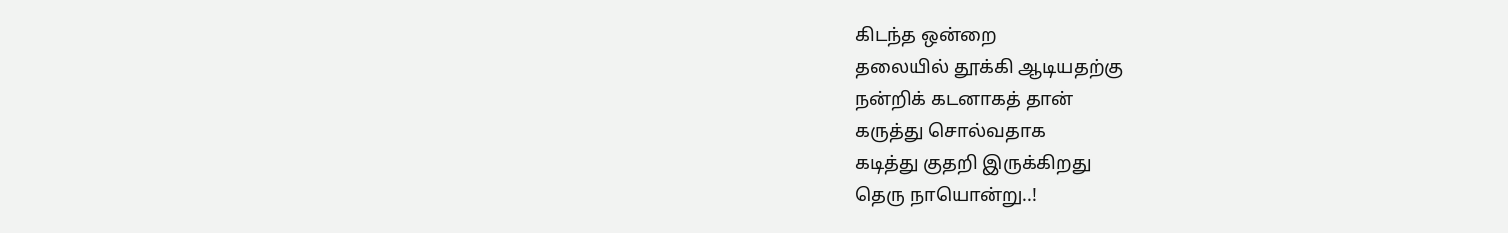கிடந்த ஒன்றை
தலையில் தூக்கி ஆடியதற்கு
நன்றிக் கடனாகத் தான்
கருத்து சொல்வதாக
கடித்து குதறி இருக்கிறது
தெரு நாயொன்று..!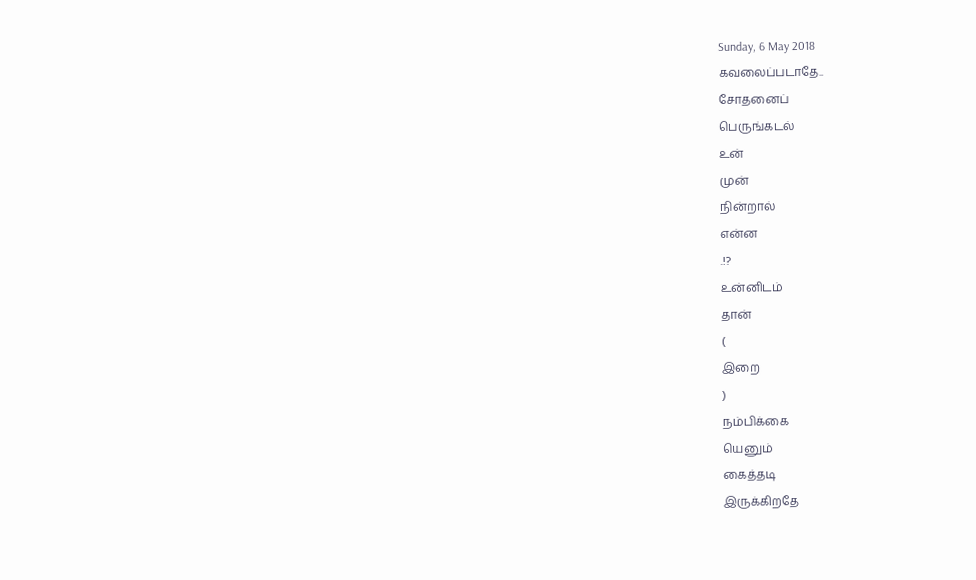Sunday, 6 May 2018
கவலைப்படாதே..
சோதனைப்
பெருங்கடல்
உன்
முன்
நின்றால்
என்ன
.!?
உன்னிடம்
தான்
(
இறை
)
நம்பிக்கை
யெனும்
கைத்தடி
இருக்கிறதே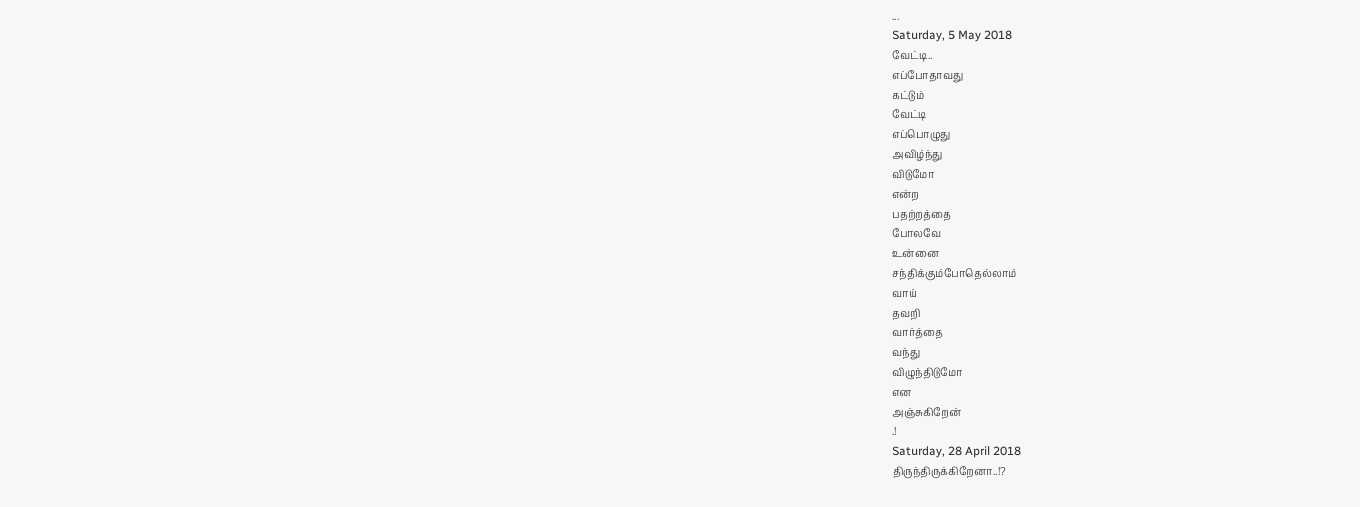...
Saturday, 5 May 2018
வேட்டி..
எப்போதாவது
கட்டும்
வேட்டி
எப்பொழுது
அவிழ்ந்து
விடுமோ
என்ற
பதற்றத்தை
போலவே
உன்னை
சந்திக்கும்போதெல்லாம்
வாய்
தவறி
வார்த்தை
வந்து
விழுந்திடுமோ
என
அஞ்சுகிறேன்
.!
Saturday, 28 April 2018
திருந்திருக்கிறேனா..!?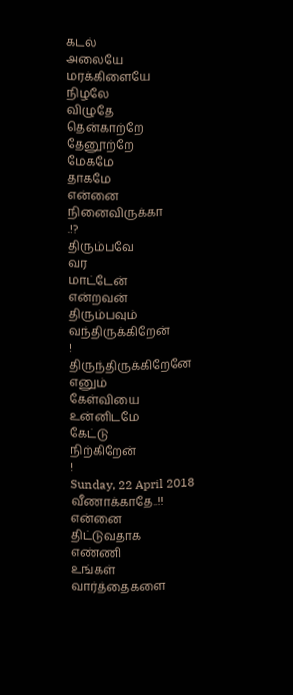கடல்
அலையே
மரக்கிளையே
நிழலே
விழுதே
தென்காற்றே
தேனூற்றே
மேகமே
தாகமே
என்னை
நினைவிருக்கா
.!?
திரும்பவே
வர
மாட்டேன்
என்றவன்
திரும்பவும்
வந்திருக்கிறேன்
!
திருந்திருக்கிறேனே
எனும்
கேள்வியை
உன்னிடமே
கேட்டு
நிற்கிறேன்
!
Sunday, 22 April 2018
வீணாக்காதே..!!
என்னை
திட்டுவதாக
எண்ணி
உங்கள்
வார்த்தைகளை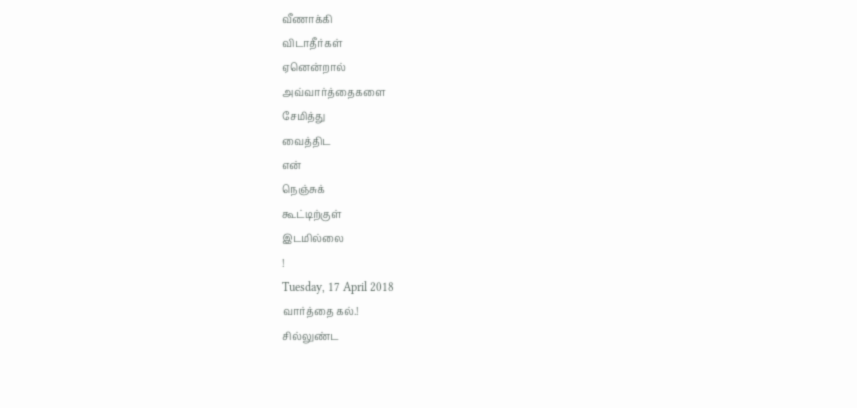வீணாக்கி
விடாதீர்கள்
ஏனென்றால்
அவ்வார்த்தைகளை
சேமித்து
வைத்திட
என்
நெஞ்சுக்
கூட்டிற்குள்
இடமில்லை
!
Tuesday, 17 April 2018
வார்த்தை கல்.!
சில்லுண்ட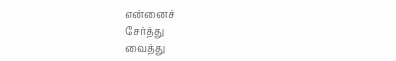என்னைச்
சேர்த்து
வைத்து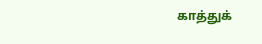காத்துக்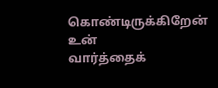கொண்டிருக்கிறேன்
உன்
வார்த்தைக்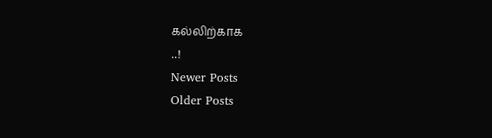கல்லிற்காக
..!
Newer Posts
Older Posts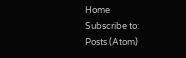Home
Subscribe to:
Posts (Atom)